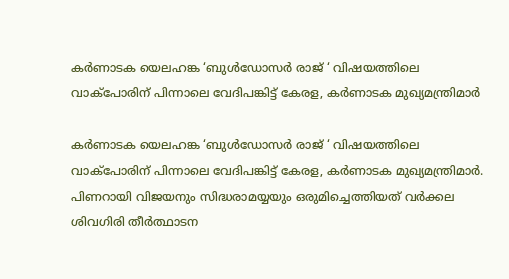കര്‍ണാടക യെലഹങ്ക ‘ബുള്‍ഡോസര്‍ രാജ് ‘ വിഷയത്തിലെ വാക്‌പോരിന് പിന്നാലെ വേദിപങ്കിട്ട് കേരള, കര്‍ണാടക മുഖ്യമന്ത്രിമാര്‍

കര്‍ണാടക യെലഹങ്ക ‘ബുള്‍ഡോസര്‍ രാജ് ‘ വിഷയത്തിലെ വാക്‌പോരിന് പിന്നാലെ വേദിപങ്കിട്ട് കേരള, കര്‍ണാടക മുഖ്യമന്ത്രിമാര്‍. പിണറായി വിജയനും സിദ്ധരാമയ്യയും ഒരുമിച്ചെത്തിയത് വര്‍ക്കല ശിവഗിരി തീര്‍ത്ഥാടന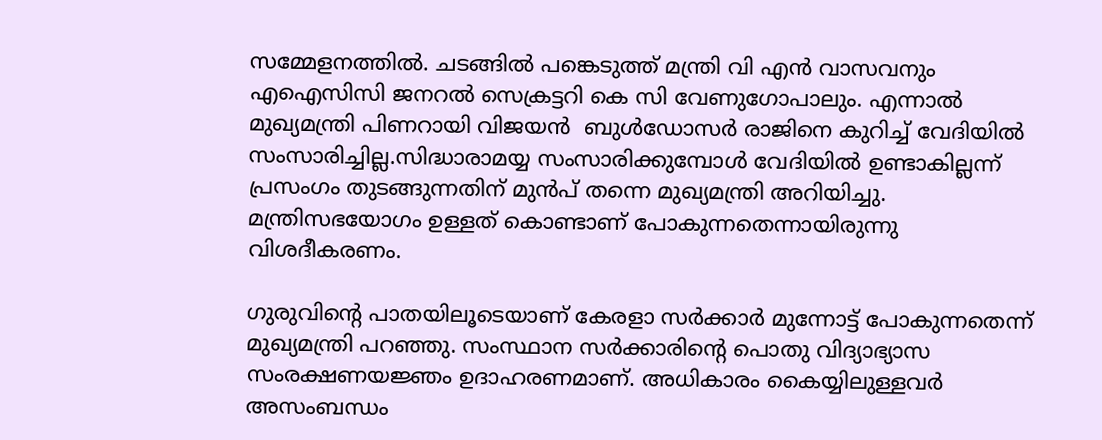സമ്മേളനത്തില്‍. ചടങ്ങില്‍ പങ്കെടുത്ത് മന്ത്രി വി എന്‍ വാസവനും എഐസിസി ജനറല്‍ സെക്രട്ടറി കെ സി വേണുഗോപാലും. എന്നാല്‍ മുഖ്യമന്ത്രി പിണറായി വിജയന്‍  ബുള്‍ഡോസര്‍ രാജിനെ കുറിച്ച് വേദിയില്‍ സംസാരിച്ചില്ല.സിദ്ധാരാമയ്യ സംസാരിക്കുമ്പോള്‍ വേദിയില്‍ ഉണ്ടാകില്ലന്ന് പ്രസംഗം തുടങ്ങുന്നതിന് മുന്‍പ് തന്നെ മുഖ്യമന്ത്രി അറിയിച്ചു. മന്ത്രിസഭയോഗം ഉള്ളത് കൊണ്ടാണ് പോകുന്നതെന്നായിരുന്നു വിശദീകരണം.

ഗുരുവിന്റെ പാതയിലൂടെയാണ് കേരളാ സര്‍ക്കാര്‍ മുന്നോട്ട് പോകുന്നതെന്ന് മുഖ്യമന്ത്രി പറഞ്ഞു. സംസ്ഥാന സര്‍ക്കാരിന്റെ പൊതു വിദ്യാഭ്യാസ സംരക്ഷണയജ്ഞം ഉദാഹരണമാണ്. അധികാരം കൈയ്യിലുള്ളവര്‍ അസംബന്ധം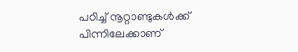പഠിച്ച് നൂറ്റാണ്ടുകള്‍ക്ക് പിന്നിലേക്കാണ്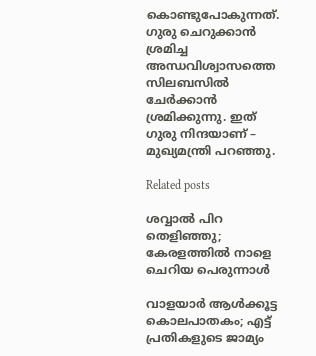കൊണ്ടുപോകുന്നത്. ഗുരു ചെറുക്കാന്‍ ശ്രമിച്ച അന്ധവിശ്വാസത്തെ സിലബസില്‍ ചേര്‍ക്കാന്‍ ശ്രമിക്കുന്നു. ഇത് ഗുരു നിന്ദയാണ് – മുഖ്യമന്ത്രി പറഞ്ഞു.

Related posts

ശവ്വാല്‍ പിറ തെളിഞ്ഞു; കേരളത്തില്‍ നാളെ ചെറിയ പെരുന്നാൾ

വാളയാര്‍ ആള്‍ക്കൂട്ട കൊലപാതകം; എട്ട് പ്രതികളുടെ ജാമ്യം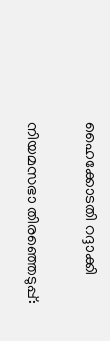ഹൈക്കോടതി റദ്ദാക്കി

നിയമസഭാ തിരഞ്ഞെടുപ്പ്: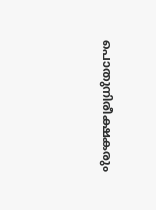പൊതുനിരീക്ഷകരും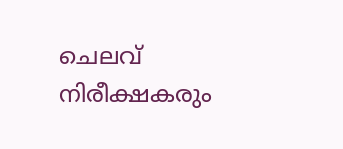ചെലവ് നിരീക്ഷകരും